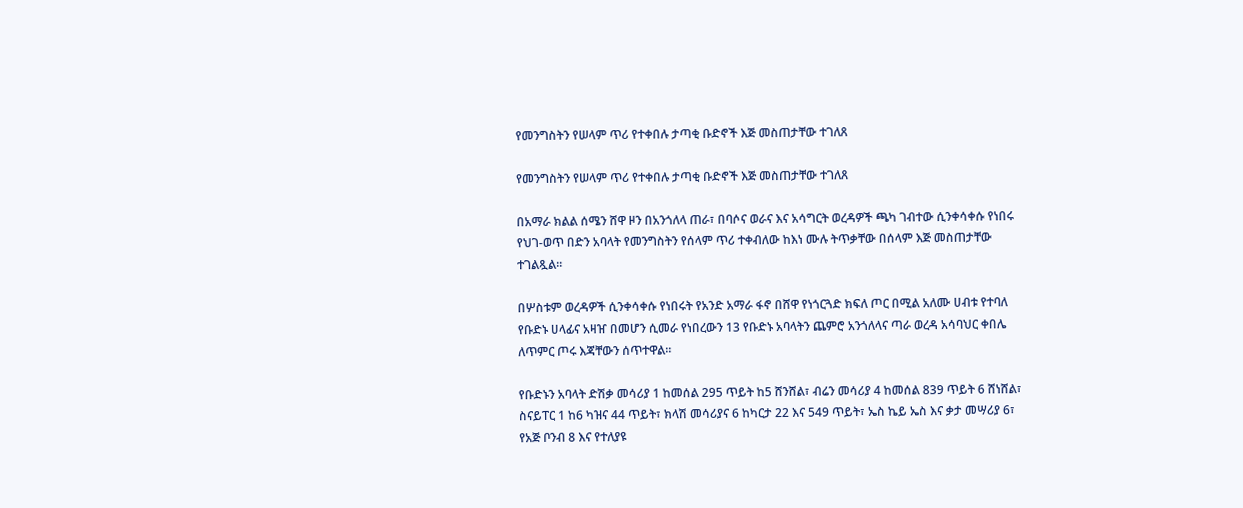የመንግስትን የሠላም ጥሪ የተቀበሉ ታጣቂ ቡድኖች እጅ መስጠታቸው ተገለጸ

የመንግስትን የሠላም ጥሪ የተቀበሉ ታጣቂ ቡድኖች እጅ መስጠታቸው ተገለጸ

በአማራ ክልል ሰሜን ሸዋ ዞን በአንጎለላ ጠራ፣ በባሶና ወራና እና አሳግርት ወረዳዎች ጫካ ገብተው ሲንቀሳቀሱ የነበሩ የህገ-ወጥ በድን አባላት የመንግስትን የሰላም ጥሪ ተቀብለው ከእነ ሙሉ ትጥቃቸው በሰላም እጅ መስጠታቸው ተገልጿል።

በሦስቱም ወረዳዎች ሲንቀሳቀሱ የነበሩት የአንድ አማራ ፋኖ በሸዋ የነጎርጓድ ክፍለ ጦር በሚል አለሙ ሀብቱ የተባለ የቡድኑ ሀላፊና አዛዠ በመሆን ሲመራ የነበረውን 13 የቡድኑ አባላትን ጨምሮ አንጎለላና ጣራ ወረዳ አሳባህር ቀበሌ ለጥምር ጦሩ እጃቸውን ሰጥተዋል።

የቡድኑን አባላት ድሽቃ መሳሪያ 1 ከመሰል 295 ጥይት ከ5 ሸንሸል፣ ብሬን መሳሪያ 4 ከመሰል 839 ጥይት 6 ሸነሸል፣ ስናይፐር 1 ከ6 ካዝና 44 ጥይት፣ ክላሽ መሳሪያና 6 ከካርታ 22 እና 549 ጥይት፣ ኤስ ኬይ ኤስ እና ቃታ መሣሪያ 6፣ የአጅ ቦንብ 8 እና የተለያዩ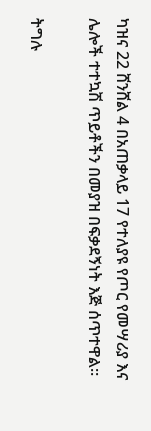ካዝና 22 ሸንሸል 4 በአጠቃላይ 17 የተለያዩ የጦር የመሣሪያ እና ሌሎች ተተኳሽ ጥይቶችን በመያዝ በፍቃደኝነት እጅ ሰጥተዋል።

ትግሉ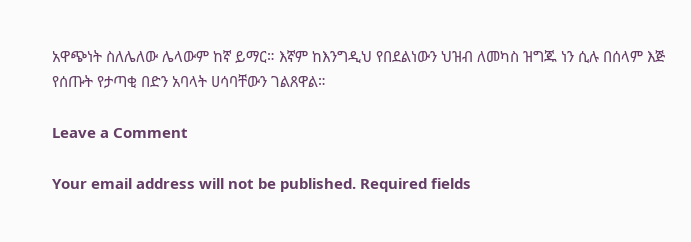አዋጭነት ስለሌለው ሌላውም ከኛ ይማር። እኛም ከእንግዲህ የበደልነውን ህዝብ ለመካስ ዝግጁ ነን ሲሉ በሰላም እጅ የሰጡት የታጣቂ በድን አባላት ሀሳባቸውን ገልጸዋል።

Leave a Comment

Your email address will not be published. Required fields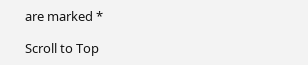are marked *

Scroll to Top